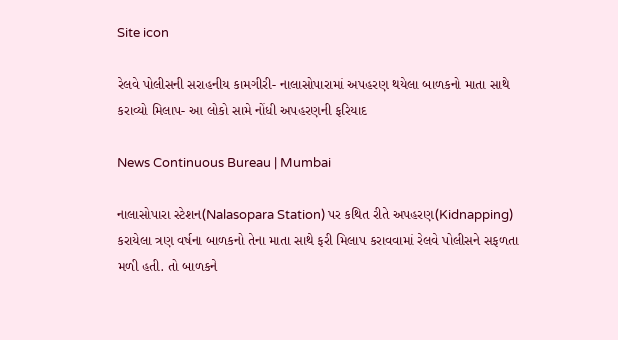Site icon

રેલવે પોલીસની સરાહનીય કામગીરી- નાલાસોપારામાં અપહરણ થયેલા બાળકનો માતા સાથે કરાવ્યો મિલાપ- આ લોકો સામે નોંધી અપહરણની ફરિયાદ

News Continuous Bureau | Mumbai

નાલાસોપારા સ્ટેશન(Nalasopara Station) પર કથિત રીતે અપહરણ(Kidnapping) કરાયેલા ત્રણ વર્ષના બાળકનો તેના માતા સાથે ફરી મિલાપ કરાવવામાં રેલવે પોલીસને સફળતા મળી હતી. તો બાળકને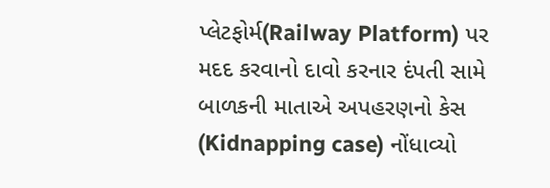પ્લેટફોર્મ(Railway Platform) પર મદદ કરવાનો દાવો કરનાર દંપતી સામે બાળકની માતાએ અપહરણનો કેસ (Kidnapping case) નોંધાવ્યો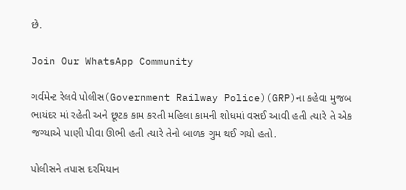છે.

Join Our WhatsApp Community

ગર્વમેન્ટ રેલવે પોલીસ(Government Railway Police)(GRP)ના કહેવા મુજબ ભાયંદર માં રહેતી અને છૂટક કામ કરતી મહિલા કામની શોધમાં વસઈ આવી હતી ત્યારે તે એક જગ્યાએ પાણી પીવા ઊભી હતી ત્યારે તેનો બાળક ગુમ થઈ ગયો હતો.

પોલીસને તપાસ દરમિયાન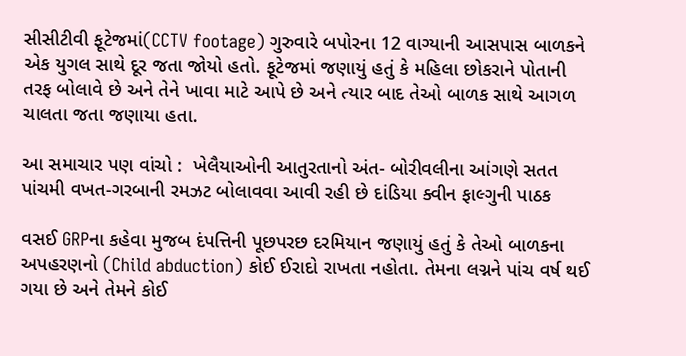સીસીટીવી ફૂટેજમાં(CCTV footage) ગુરુવારે બપોરના 12 વાગ્યાની આસપાસ બાળકને એક યુગલ સાથે દૂર જતા જોયો હતો. ફૂટેજમાં જણાયું હતું કે મહિલા છોકરાને પોતાની તરફ બોલાવે છે અને તેને ખાવા માટે આપે છે અને ત્યાર બાદ તેઓ બાળક સાથે આગળ ચાલતા જતા જણાયા હતા.

આ સમાચાર પણ વાંચો :  ખેલૈયાઓની આતુરતાનો અંત- બોરીવલીના આંગણે સતત પાંચમી વખત-ગરબાની રમઝટ બોલાવવા આવી રહી છે દાંડિયા ક્વીન ફાલ્ગુની પાઠક

વસઈ GRPના કહેવા મુજબ દંપત્તિની પૂછપરછ દરમિયાન જણાયું હતું કે તેઓ બાળકના અપહરણનો (Child abduction) કોઈ ઈરાદો રાખતા નહોતા. તેમના લગ્નને પાંચ વર્ષ થઈ ગયા છે અને તેમને કોઈ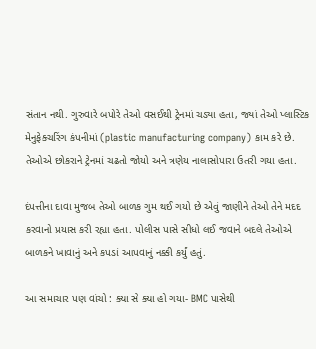સંતાન નથી. ગુરુવારે બપોરે તેઓ વસઈથી ટ્રેનમાં ચડ્યા હતા, જ્યાં તેઓ પ્લાસ્ટિક મેનુફેક્ચરિંગ કંપનીમાં (plastic manufacturing company) કામ કરે છે. તેઓએ છોકરાને ટ્રેનમાં ચઢતો જોયો અને ત્રણેય નાલાસોપારા ઉતરી ગયા હતા.

દંપત્તીના દાવા મુજબ તેઓ બાળક ગુમ થઈ ગયો છે એવું જાણીને તેઓ તેને મદદ કરવાનો પ્રયાસ કરી રહ્યા હતા. પોલીસ પાસે સીધો લઈ જવાને બદલે તેઓએ બાળકને ખાવાનું અને કપડાં આપવાનું નક્કી કર્યું હતું.

આ સમાચાર પણ વાંચો : ક્યા સે ક્યા હો ગયા- BMC પાસેથી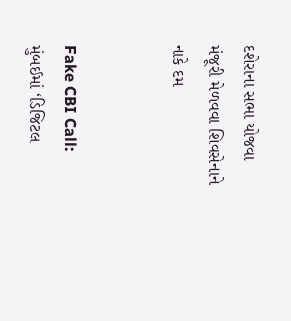દશેરાના સભા યોજવા મંજૂરી મેળવવા શિવસેનાને નાકે દમ


Fake CBI Call: મુંબઈમાં ‘ડિજિટલ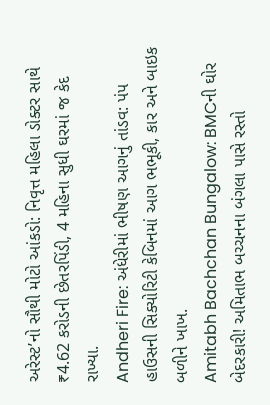અરેસ્ટ’નો સૌથી મોટો આંકડો: નિવૃત્ત મહિલા ડોક્ટર સાથે ₹4.62 કરોડની છેતરપિંડી, 4 મહિના સુધી ઘરમાં જ કેદ રાખ્યા.
Andheri Fire: અંધેરીમાં ભીષણ આગનું તાંડવ: પંપ હાઉસની સિક્યોરિટી કેબિનમાં આગ ભભૂકી, કાર અને બાઇક બળીને ખાખ.
Amitabh Bachchan Bungalow: BMCની ઘોર બેદરકારી! અમિતાભ બચ્ચનના બંગલા પાસે રસ્તો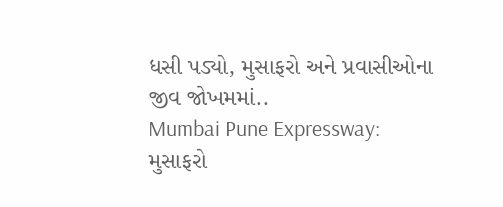ધસી પડ્યો, મુસાફરો અને પ્રવાસીઓના જીવ જોખમમાં..
Mumbai Pune Expressway: મુસાફરો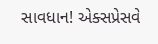સાવધાન! એક્સપ્રેસવે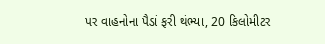પર વાહનોના પૈડાં ફરી થંભ્યા, 20 કિલોમીટર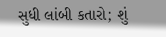સુધી લાંબી કતારો; શું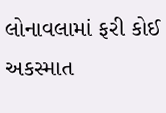લોનાવલામાં ફરી કોઈ અકસ્માત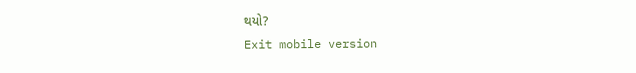થયો?
Exit mobile version